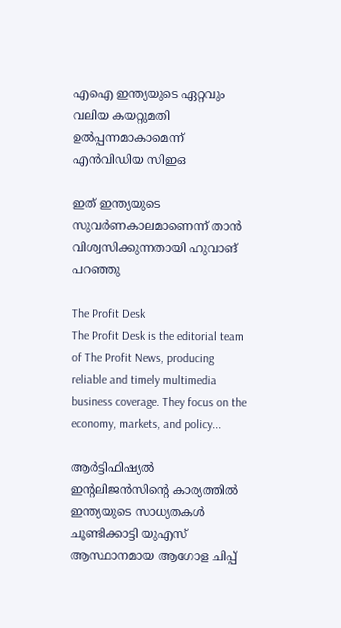എഐ ഇന്ത്യയുടെ ഏറ്റവും വലിയ കയറ്റുമതി ഉല്‍പ്പന്നമാകാമെന്ന് എന്‍വിഡിയ സിഇഒ

ഇത് ഇന്ത്യയുടെ സുവര്‍ണകാലമാണെന്ന് താന്‍ വിശ്വസിക്കുന്നതായി ഹുവാങ് പറഞ്ഞു

The Profit Desk
The Profit Desk is the editorial team of The Profit News, producing reliable and timely multimedia business coverage. They focus on the economy, markets, and policy...

ആര്‍ട്ടിഫിഷ്യല്‍ ഇന്റലിജന്‍സിന്റെ കാര്യത്തില്‍ ഇന്ത്യയുടെ സാധ്യതകള്‍ ചൂണ്ടിക്കാട്ടി യുഎസ് ആസ്ഥാനമായ ആഗോള ചിപ്പ്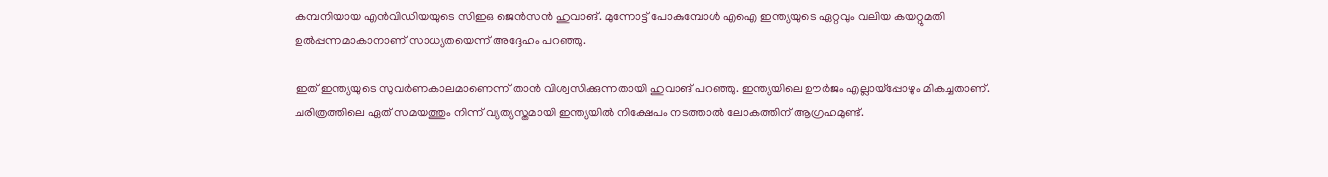കമ്പനിയായ എന്‍വിഡിയയുടെ സിഇഒ ജെന്‍സന്‍ ഹുവാങ്. മുന്നോട്ട് പോകുമ്പോള്‍ എഐ ഇന്ത്യയുടെ ഏറ്റവും വലിയ കയറ്റുമതി ഉല്‍പ്പന്നമാകാനാണ് സാധ്യതയെന്ന് അദ്ദേഹം പറഞ്ഞു.

ഇത് ഇന്ത്യയുടെ സുവര്‍ണകാലമാണെന്ന് താന്‍ വിശ്വസിക്കുന്നതായി ഹുവാങ് പറഞ്ഞു. ഇന്ത്യയിലെ ഊര്‍ജം എല്ലായ്പ്പോഴും മികച്ചതാണ്. ചരിത്രത്തിലെ ഏത് സമയത്തും നിന്ന് വ്യത്യസ്തമായി ഇന്ത്യയില്‍ നിക്ഷേപം നടത്താല്‍ ലോകത്തിന് ആഗ്രഹമുണ്ട്.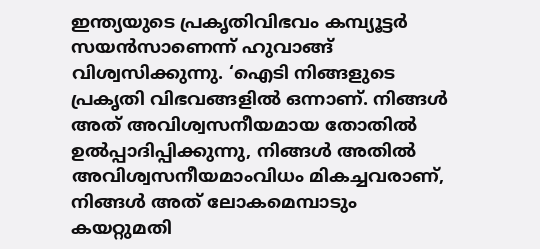ഇന്ത്യയുടെ പ്രകൃതിവിഭവം കമ്പ്യൂട്ടര്‍ സയന്‍സാണെന്ന് ഹുവാങ്ങ് വിശ്വസിക്കുന്നു. ‘ഐടി നിങ്ങളുടെ പ്രകൃതി വിഭവങ്ങളില്‍ ഒന്നാണ്. നിങ്ങള്‍ അത് അവിശ്വസനീയമായ തോതില്‍ ഉല്‍പ്പാദിപ്പിക്കുന്നു, നിങ്ങള്‍ അതില്‍ അവിശ്വസനീയമാംവിധം മികച്ചവരാണ്, നിങ്ങള്‍ അത് ലോകമെമ്പാടും കയറ്റുമതി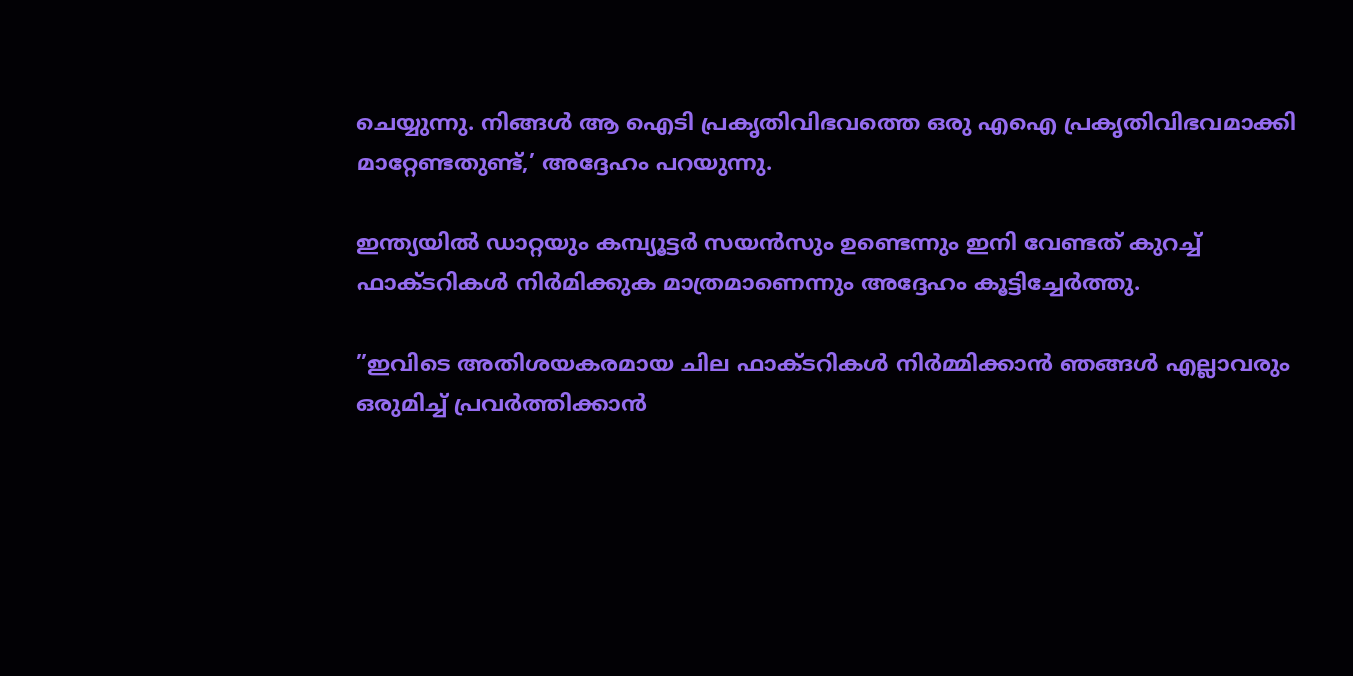ചെയ്യുന്നു. നിങ്ങള്‍ ആ ഐടി പ്രകൃതിവിഭവത്തെ ഒരു എഐ പ്രകൃതിവിഭവമാക്കി മാറ്റേണ്ടതുണ്ട്,’ അദ്ദേഹം പറയുന്നു.

ഇന്ത്യയില്‍ ഡാറ്റയും കമ്പ്യൂട്ടര്‍ സയന്‍സും ഉണ്ടെന്നും ഇനി വേണ്ടത് കുറച്ച് ഫാക്ടറികള്‍ നിര്‍മിക്കുക മാത്രമാണെന്നും അദ്ദേഹം കൂട്ടിച്ചേര്‍ത്തു.

”ഇവിടെ അതിശയകരമായ ചില ഫാക്ടറികള്‍ നിര്‍മ്മിക്കാന്‍ ഞങ്ങള്‍ എല്ലാവരും ഒരുമിച്ച് പ്രവര്‍ത്തിക്കാന്‍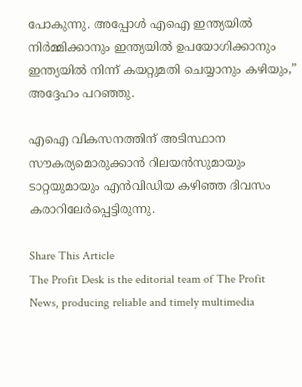പോകുന്നു. അപ്പോള്‍ എഐ ഇന്ത്യയില്‍ നിര്‍മ്മിക്കാനും ഇന്ത്യയില്‍ ഉപയോഗിക്കാനും ഇന്ത്യയില്‍ നിന്ന് കയറ്റുമതി ചെയ്യാനും കഴിയും,” അദ്ദേഹം പറഞ്ഞു.

എഐ വികസനത്തിന് അടിസ്ഥാന സൗകര്യമൊരുക്കാന്‍ റിലയന്‍സുമായും ടാറ്റയുമായും എന്‍വിഡിയ കഴിഞ്ഞ ദിവസം കരാറിലേര്‍പ്പെട്ടിരുന്നു.

Share This Article
The Profit Desk is the editorial team of The Profit News, producing reliable and timely multimedia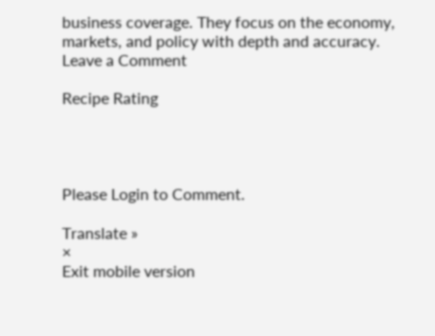business coverage. They focus on the economy, markets, and policy with depth and accuracy.
Leave a Comment

Recipe Rating




Please Login to Comment.

Translate »
×
Exit mobile version